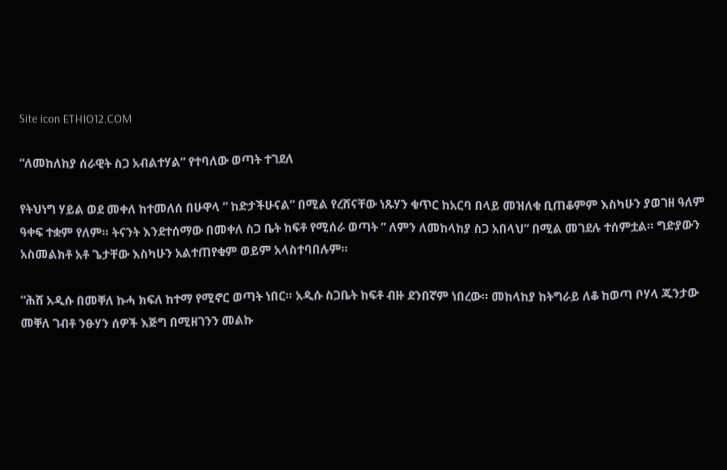Site icon ETHIO12.COM

“ለመከለከያ ሰራዊት ስጋ አብልተሃል” የተባለው ወጣት ተገደለ

የትህነግ ሃይል ወደ መቀለ ከተመለሰ በሁዋላ ” ከድታችሁናል” በሚል የረሸናቸው ነጹሃን ቁጥር ከአርባ በላይ መዝለቁ ቢጠቆምም እስካሁን ያወገዘ ዓለም ዓቀፍ ተቋም የለም። ትናንት እንደተሰማው በመቀለ ስጋ ቤት ከፍቶ የሚሰራ ወጣት ” ለምን ለመከላከያ ስጋ አበላህ” በሚል መገደሉ ተሰምቷል። ግድያውን አስመልክቶ አቶ ጌታቸው እስካሁን አልተጠየቁም ወይም አላስተባበሉም።

“ሕሸ አዲሱ በመቐለ ኩሓ ክፍለ ከተማ የሚኖር ወጣት ነበር። አዲሱ ስጋቤት ከፍቶ ብዙ ደንበኛም ነበረው። መከላከያ ከትግራይ ለቆ ከወጣ ቦሃላ ጁንታው መቐለ ገብቶ ንፁሃን ሰዎች እጅግ በሚዘገንን መልኩ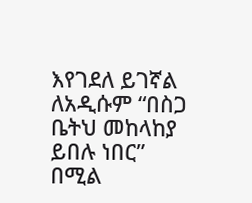እየገደለ ይገኛል ለአዲሱም “በስጋ ቤትህ መከላከያ ይበሉ ነበር” በሚል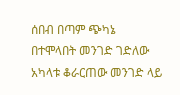ሰበብ በጣም ጭካኔ በተሞላበት መንገድ ገድለው አካላቱ ቆራርጠው መንገድ ላይ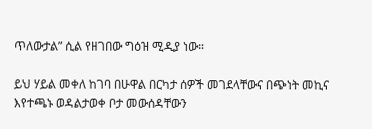ጥለውታል” ሲል የዘገበው ግዕዝ ሚዲያ ነው።

ይህ ሃይል መቀለ ከገባ በሁዋል በርካታ ሰዎች መገደላቸውና በጭነት መኪና እየተጫኑ ወዳልታወቀ ቦታ መውሰዳቸውን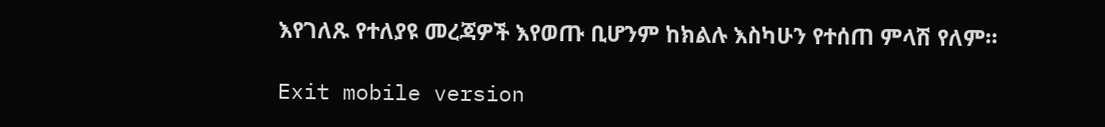እየገለጹ የተለያዩ መረጃዎች እየወጡ ቢሆንም ከክልሉ እስካሁን የተሰጠ ምላሽ የለም።

Exit mobile version